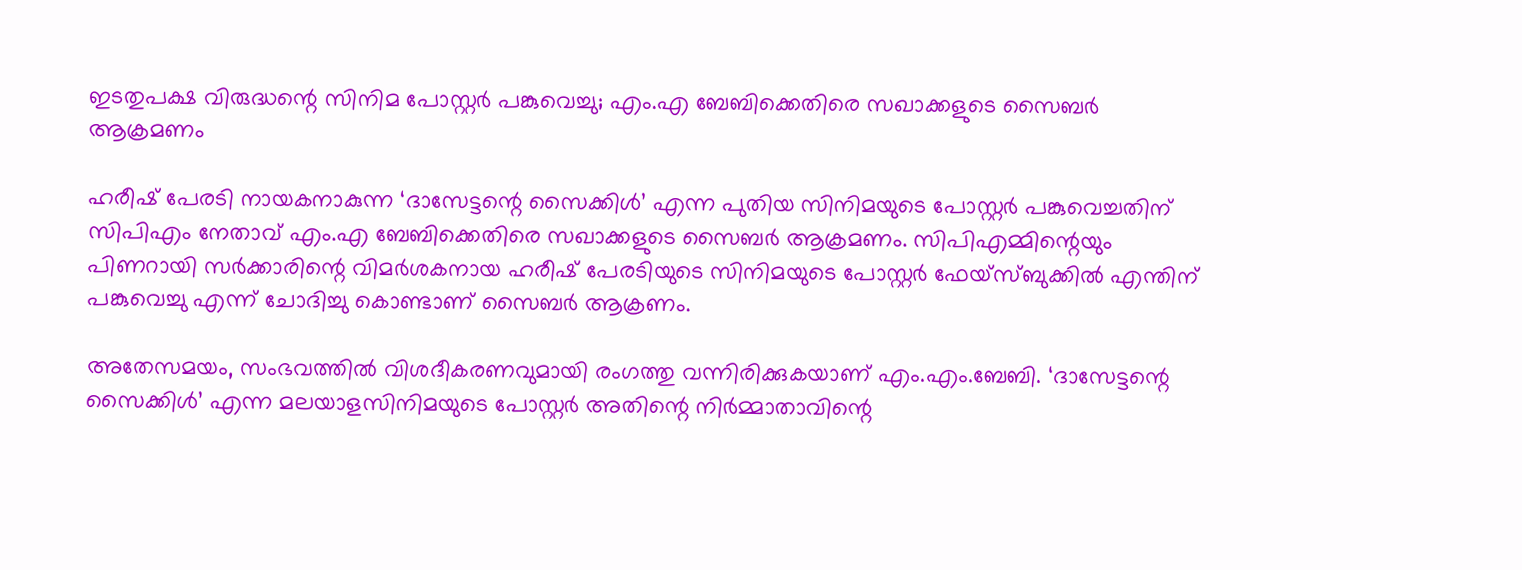ഇടതുപക്ഷ വിരുദ്ധന്റെ സിനിമ പോസ്റ്റര്‍ പങ്കുവെച്ചു; എം.എ ബേബിക്കെതിരെ സഖാക്കളുടെ സൈബര്‍ ആക്രമണം

ഹരീഷ് പേരടി നായകനാകുന്ന ‘ദാസേട്ടന്റെ സൈക്കിള്‍’ എന്ന പുതിയ സിനിമയുടെ പോസ്റ്റര്‍ പങ്കുവെച്ചതിന് സിപിഎം നേതാവ് എം.എ ബേബിക്കെതിരെ സഖാക്കളുടെ സൈബര്‍ ആക്രമണം. സിപിഎമ്മിന്റെയും പിണറായി സര്‍ക്കാരിന്റെ വിമര്‍ശകനായ ഹരീഷ് പേരടിയുടെ സിനിമയുടെ പോസ്റ്റര്‍ ഫേയ്‌സ്ബുക്കില്‍ എന്തിന് പങ്കുവെച്ചു എന്ന് ചോദിച്ചു കൊണ്ടാണ് സൈബര്‍ ആക്രണം.

അതേസമയം, സംഭവത്തില്‍ വിശദീകരണവുമായി രംഗത്തു വന്നിരിക്കുകയാണ് എം.എം.ബേബി. ‘ദാസേട്ടന്റെ സൈക്കിള്‍’ എന്ന മലയാളസിനിമയുടെ പോസ്റ്റര്‍ അതിന്റെ നിര്‍മ്മാതാവിന്റെ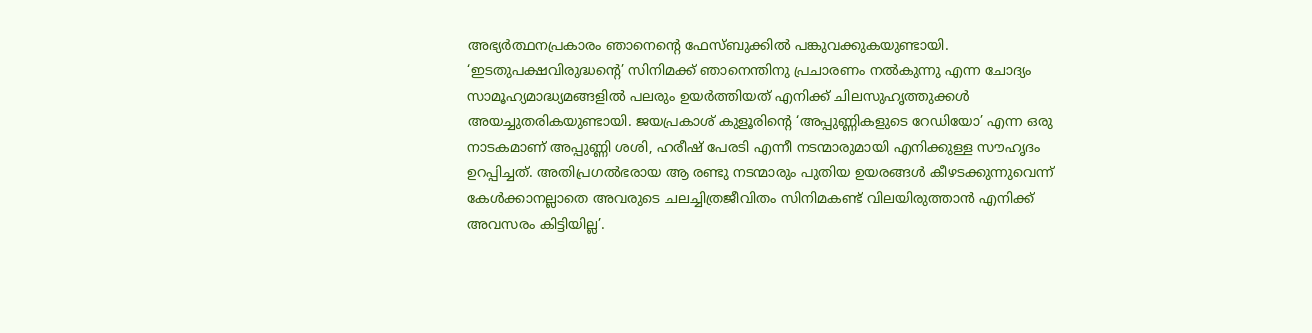അഭ്യര്‍ത്ഥനപ്രകാരം ഞാനെന്റെ ഫേസ്ബുക്കില്‍ പങ്കുവക്കുകയുണ്ടായി. ‘ഇടതുപക്ഷവിരുദ്ധന്റെ’ സിനിമക്ക് ഞാനെന്തിനു പ്രചാരണം നല്‍കുന്നു എന്ന ചോദ്യം സാമൂഹ്യമാദ്ധ്യമങ്ങളില്‍ പലരും ഉയര്‍ത്തിയത് എനിക്ക് ചിലസുഹൃത്തുക്കള്‍ അയച്ചുതരികയുണ്ടായി. ജയപ്രകാശ് കുളൂരിന്റെ ‘അപ്പുണ്ണികളുടെ റേഡിയോ’ എന്ന ഒരു നാടകമാണ് അപ്പുണ്ണി ശശി, ഹരീഷ് പേരടി എന്നീ നടന്മാരുമായി എനിക്കുള്ള സൗഹൃദം ഉറപ്പിച്ചത്. അതിപ്രഗല്‍ഭരായ ആ രണ്ടു നടന്മാരും പുതിയ ഉയരങ്ങള്‍ കീഴടക്കുന്നുവെന്ന് കേള്‍ക്കാനല്ലാതെ അവരുടെ ചലച്ചിത്രജീവിതം സിനിമകണ്ട് വിലയിരുത്താന്‍ എനിക്ക് അവസരം കിട്ടിയില്ല’.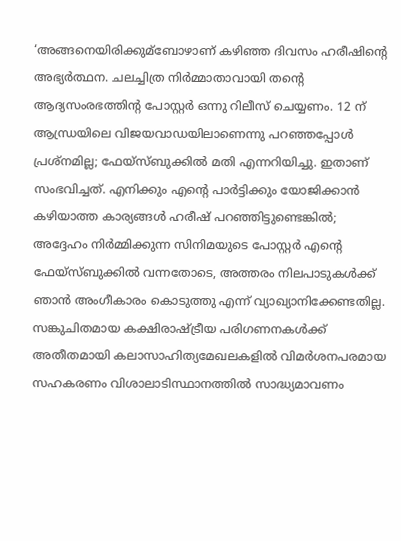‘അങ്ങനെയിരിക്കുമ്‌ബോഴാണ് കഴിഞ്ഞ ദിവസം ഹരീഷിന്റെ അഭ്യര്‍ത്ഥന. ചലച്ചിത്ര നിര്‍മ്മാതാവായി തന്റെ ആദ്യസംരഭത്തിന്റ പോസ്റ്റര്‍ ഒന്നു റിലീസ് ചെയ്യണം. 12 ന് ആന്ധ്രയിലെ വിജയവാഡയിലാണെന്നു പറഞ്ഞപ്പോള്‍ പ്രശ്‌നമില്ല; ഫേയ്‌സ്ബുക്കില്‍ മതി എന്നറിയിച്ചു. ഇതാണ് സംഭവിച്ചത്. എനിക്കും എന്റെ പാര്‍ട്ടിക്കും യോജിക്കാന്‍ കഴിയാത്ത കാര്യങ്ങള്‍ ഹരീഷ് പറഞ്ഞിട്ടുണ്ടെങ്കില്‍; അദ്ദേഹം നിര്‍മ്മിക്കുന്ന സിനിമയുടെ പോസ്റ്റര്‍ എന്റെ ഫേയ്‌സ്ബുക്കില്‍ വന്നതോടെ, അത്തരം നിലപാടുകള്‍ക്ക് ഞാന്‍ അംഗീകാരം കൊടുത്തു എന്ന് വ്യാഖ്യാനിക്കേണ്ടതില്ല. സങ്കുചിതമായ കക്ഷിരാഷ്ട്രീയ പരിഗണനകള്‍ക്ക് അതീതമായി കലാസാഹിത്യമേഖലകളില്‍ വിമര്‍ശനപരമായ സഹകരണം വിശാലാടിസ്ഥാനത്തില്‍ സാദ്ധ്യമാവണം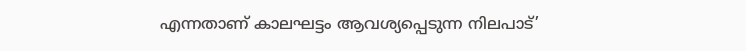എന്നതാണ് കാലഘട്ടം ആവശ്യപ്പെടുന്ന നിലപാട്’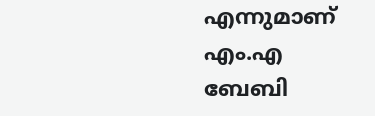എന്നുമാണ് എം.എ ബേബി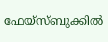ഫേയ്‌സ്ബുക്കില്‍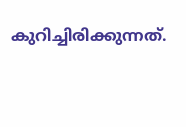കുറിച്ചിരിക്കുന്നത്.